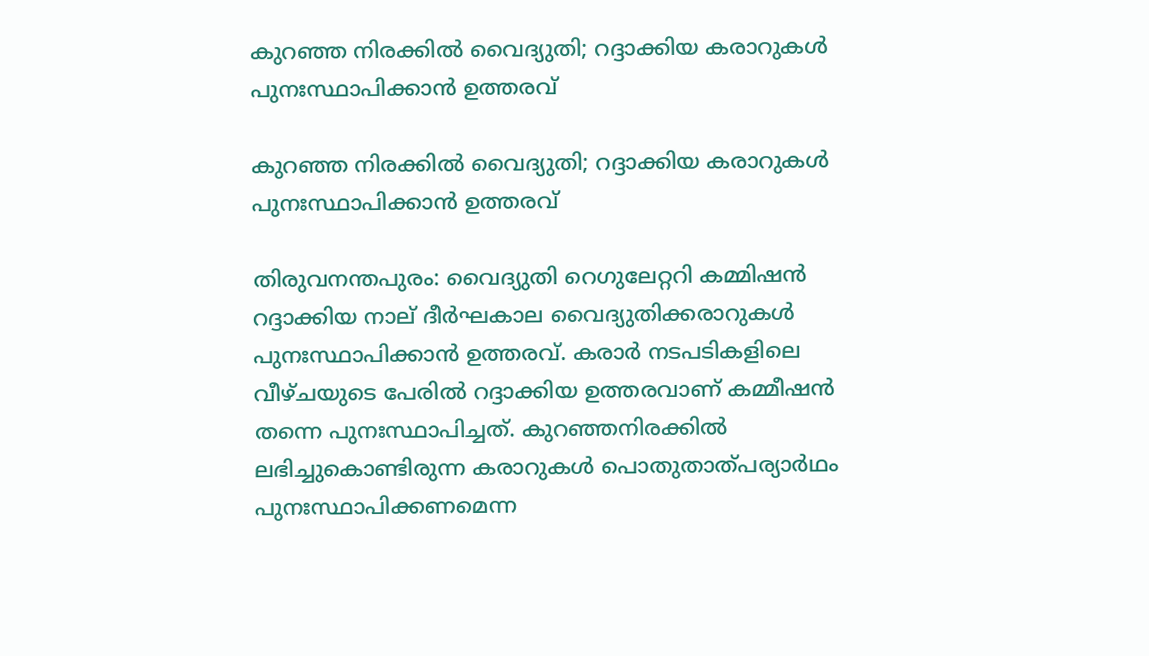കുറഞ്ഞ നിരക്കില്‍ വൈദ്യുതി; റദ്ദാക്കിയ കരാറുകള്‍ പുനഃസ്ഥാപിക്കാന്‍ ഉത്തരവ്

കുറഞ്ഞ നിരക്കില്‍ വൈദ്യുതി; റദ്ദാക്കിയ കരാറുകള്‍ പുനഃസ്ഥാപിക്കാന്‍ ഉത്തരവ്

തിരുവനന്തപുരം: വൈദ്യുതി റെഗുലേറ്ററി കമ്മിഷന്‍ റദ്ദാക്കിയ നാല് ദീര്‍ഘകാല വൈദ്യുതിക്കരാറുകള്‍ പുനഃസ്ഥാപിക്കാന്‍ ഉത്തരവ്. കരാര്‍ നടപടികളിലെ വീഴ്ചയുടെ പേരില്‍ റദ്ദാക്കിയ ഉത്തരവാണ് കമ്മീഷന്‍ തന്നെ പുനഃസ്ഥാപിച്ചത്. കുറഞ്ഞനിരക്കില്‍ ലഭിച്ചുകൊണ്ടിരുന്ന കരാറുകള്‍ പൊതുതാത്പര്യാര്‍ഥം പുനഃസ്ഥാപിക്കണമെന്ന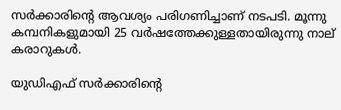സര്‍ക്കാരിന്റെ ആവശ്യം പരിഗണിച്ചാണ് നടപടി. മൂന്നു കമ്പനികളുമായി 25 വര്‍ഷത്തേക്കുള്ളതായിരുന്നു നാല് കരാറുകള്‍.

യുഡിഎഫ് സര്‍ക്കാരിന്റെ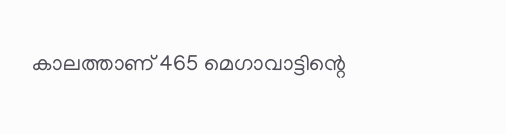കാലത്താണ് 465 മെഗാവാട്ടിന്റെ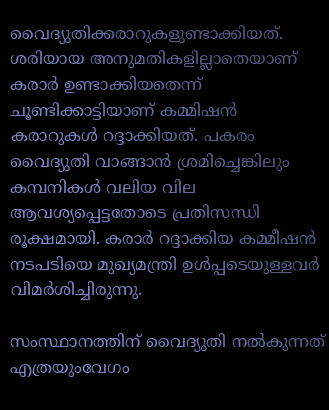വൈദ്യുതിക്കരാറുകളുണ്ടാക്കിയത്. ശരിയായ അനുമതികളില്ലാതെയാണ് കരാര്‍ ഉണ്ടാക്കിയതെന്ന് ചൂണ്ടിക്കാട്ടിയാണ് കമ്മിഷന്‍ കരാറുകള്‍ റദ്ദാക്കിയത്. പകരം വൈദ്യുതി വാങ്ങാന്‍ ശ്രമിച്ചെങ്കിലും കമ്പനികള്‍ വലിയ വില ആവശ്യപ്പെട്ടതോടെ പ്രതിസന്ധി രൂക്ഷമായി. കരാര്‍ റദ്ദാക്കിയ കമ്മീഷന്‍ നടപടിയെ മുഖ്യമന്ത്രി ഉള്‍പ്പടെയുള്ളവര്‍ വിമര്‍ശിച്ചിരുന്നു.

സംസ്ഥാനത്തിന് വൈദ്യുതി നല്‍കുന്നത് എത്രയുംവേഗം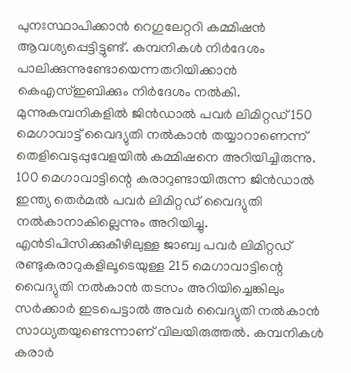പുനഃസ്ഥാപിക്കാന്‍ റെഗുലേറ്ററി കമ്മിഷന്‍ ആവശ്യപ്പെട്ടിട്ടുണ്ട്. കമ്പനികള്‍ നിര്‍ദേശം പാലിക്കുന്നുണ്ടോയെന്നതറിയിക്കാന്‍ കെഎസ്ഇബിക്കും നിര്‍ദേശം നല്‍കി. മുന്നുകമ്പനികളില്‍ ജിന്‍ഡാല്‍ പവര്‍ ലിമിറ്റഡ് 150 മെഗാവാട്ട് വൈദ്യുതി നല്‍കാന്‍ തയ്യാറാണെന്ന് തെളിവെടുപ്പുവേളയില്‍ കമ്മിഷനെ അറിയിച്ചിരുന്നു. 100 മെഗാവാട്ടിന്റെ കരാറുണ്ടായിരുന്ന ജിന്‍ഡാല്‍ ഇന്ത്യ തെര്‍മല്‍ പവര്‍ ലിമിറ്റഡ് വൈദ്യുതി നല്‍കാനാകില്ലെന്നും അറിയിച്ചു. എന്‍ടിപിസിക്കുകീഴിലുള്ള ജാബ്വ പവര്‍ ലിമിറ്റഡ് രണ്ടുകരാറുകളിലൂടെയുള്ള 215 മെഗാവാട്ടിന്റെ വൈദ്യുതി നല്‍കാന്‍ തടസം അറിയിച്ചെങ്കിലും സര്‍ക്കാര്‍ ഇടപെട്ടാല്‍ അവര്‍ വൈദ്യുതി നല്‍കാന്‍ സാധ്യതയുണ്ടെന്നാണ് വിലയിരുത്തല്‍. കമ്പനികള്‍ കരാര്‍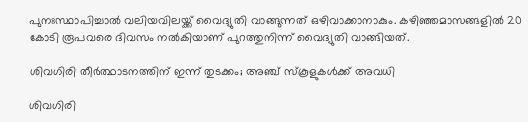പുനഃസ്ഥാപിച്ചാല്‍ വലിയവിലയ്ക്ക് വൈദ്യുതി വാങ്ങുന്നത് ഒഴിവാക്കാനാകും. കഴിഞ്ഞമാസങ്ങളില്‍ 20 കോടി രൂപവരെ ദിവസം നല്‍കിയാണ് പുറത്തുനിന്ന് വൈദ്യുതി വാങ്ങിയത്.

ശിവഗിരി തീര്‍ത്ഥാടനത്തിന് ഇന്ന് തുടക്കം; അഞ്ച് സ്കൂളുകൾക്ക് അവധി

ശിവഗിരി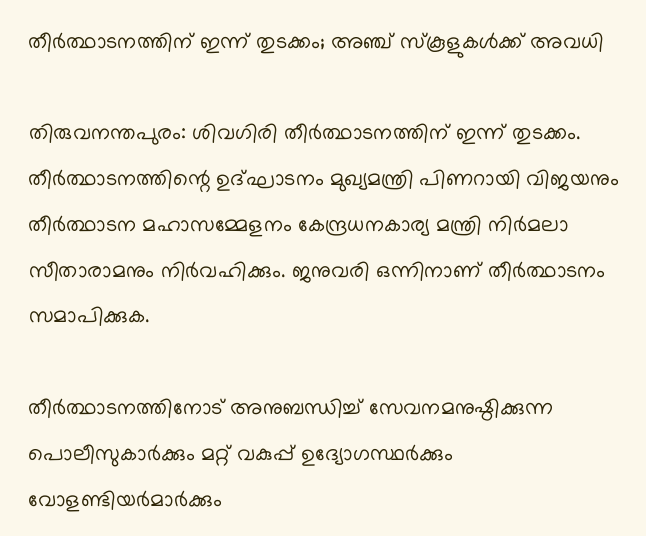തീര്‍ത്ഥാടനത്തിന് ഇന്ന് തുടക്കം; അഞ്ച് സ്കൂളുകൾക്ക് അവധി

തിരുവനന്തപുരം: ശിവഗിരി തീര്‍ത്ഥാടനത്തിന് ഇന്ന് തുടക്കം. തീര്‍ത്ഥാടനത്തിന്റെ ഉദ്ഘാടനം മുഖ്യമന്ത്രി പിണറായി വിജയനും തീര്‍ത്ഥാടന മഹാസമ്മേളനം കേന്ദ്രധനകാര്യ മന്ത്രി നിര്‍മലാ സീതാരാമനും നിര്‍വഹിക്കും. ജനുവരി ഒന്നിനാണ് തീര്‍ത്ഥാടനം സമാപിക്കുക.

തീര്‍ത്ഥാടനത്തിനോട് അനുബന്ധിച്ച് സേവനമനുഷ്ഠിക്കുന്ന പൊലീസുകാര്‍ക്കും മറ്റ് വകുപ്പ് ഉദ്യോഗസ്ഥര്‍ക്കും വോളണ്ടിയര്‍മാര്‍ക്കും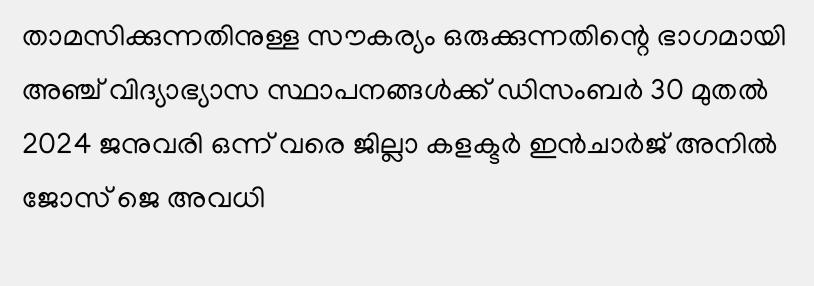താമസിക്കുന്നതിനുള്ള സൗകര്യം ഒരുക്കുന്നതിന്റെ ഭാഗമായി അഞ്ച് വിദ്യാഭ്യാസ സ്ഥാപനങ്ങള്‍ക്ക് ഡിസംബര്‍ 30 മുതല്‍ 2024 ജനുവരി ഒന്ന് വരെ ജില്ലാ കളക്ടര്‍ ഇന്‍ചാര്‍ജ് അനില്‍ ജോസ് ജെ അവധി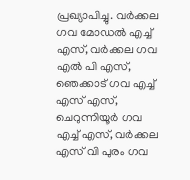പ്രഖ്യാപിച്ചു. വര്‍ക്കല ഗവ മോഡല്‍ എച്ച് എസ്, വര്‍ക്കല ഗവ എല്‍ പി എസ്, ഞെക്കാട് ഗവ എച്ച് എസ് എസ്, ചെറുന്നിയൂര്‍ ഗവ എച്ച് എസ്, വര്‍ക്കല എസ് വി പുരം ഗവ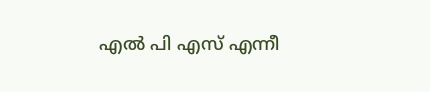എല്‍ പി എസ് എന്നീ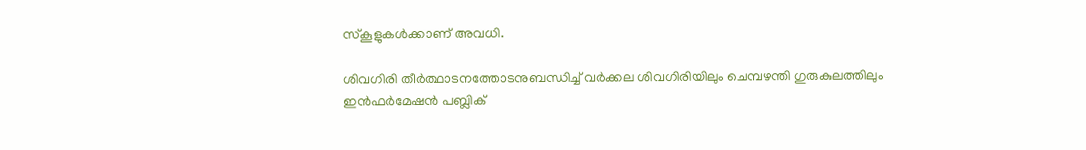സ്‌കൂളുകള്‍ക്കാണ് അവധി.

ശിവഗിരി തീര്‍ത്ഥാടനത്തോടനുബന്ധിച്ച് വര്‍ക്കല ശിവഗിരിയിലും ചെമ്പഴന്തി ഗുരുകുലത്തിലും ഇന്‍ഫര്‍മേഷന്‍ പബ്ലിക്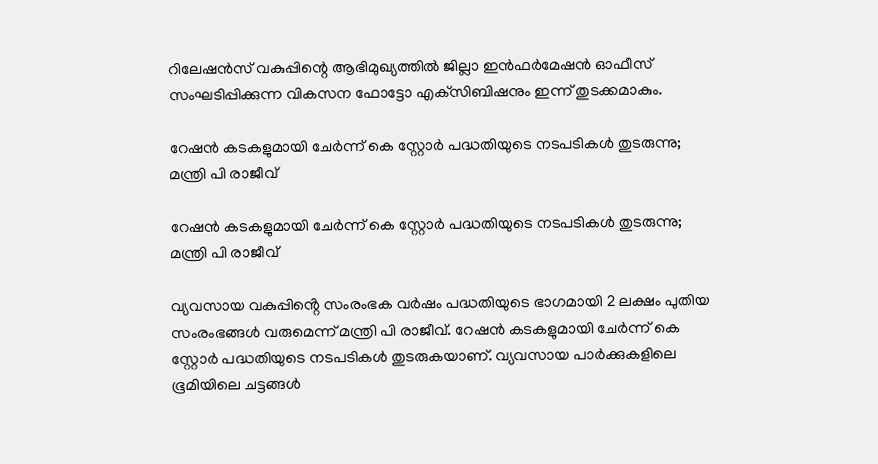റിലേഷന്‍സ് വകുപ്പിന്റെ ആഭിമുഖ്യത്തില്‍ ജില്ലാ ഇന്‍ഫര്‍മേഷന്‍ ഓഫീസ് സംഘടിപ്പിക്കുന്ന വികസന ഫോട്ടോ എക്‌സിബിഷനും ഇന്ന് തുടക്കമാകും.

റേഷൻ കടകളുമായി ചേർന്ന് കെ സ്റ്റോർ പദ്ധതിയുടെ നടപടികൾ തുടരുന്നു; മന്ത്രി പി രാജീവ്

റേഷൻ കടകളുമായി ചേർന്ന് കെ സ്റ്റോർ പദ്ധതിയുടെ നടപടികൾ തുടരുന്നു; മന്ത്രി പി രാജീവ്

വ്യവസായ വകുപ്പിൻ്റെ സംരംഭക വർഷം പദ്ധതിയുടെ ഭാഗമായി 2 ലക്ഷം പുതിയ സംരംഭങ്ങൾ വരുമെന്ന് മന്ത്രി പി രാജീവ്. റേഷൻ കടകളുമായി ചേർന്ന് കെ സ്റ്റോർ പദ്ധതിയുടെ നടപടികൾ തുടരുകയാണ്. വ്യവസായ പാർക്കുകളിലെ ഭൂമിയിലെ ചട്ടങ്ങൾ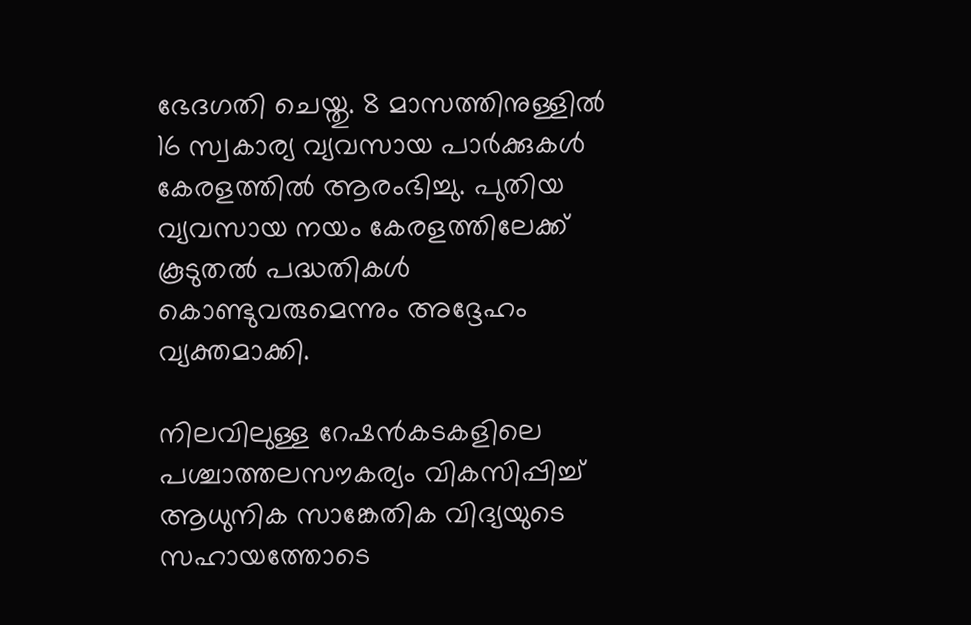ഭേദഗതി ചെയ്തു. 8 മാസത്തിനുള്ളിൽ 16 സ്വകാര്യ വ്യവസായ പാർക്കുകൾ കേരളത്തിൽ ആരംഭിച്ചു. പുതിയ വ്യവസായ നയം കേരളത്തിലേക്ക് കൂടുതൽ പദ്ധതികൾ കൊണ്ടുവരുമെന്നും അദ്ദേഹം വ്യക്തമാക്കി.

നിലവിലുള്ള റേഷൻകടകളിലെ പശ്ചാത്തലസൗകര്യം വികസിപ്പിച്ച് ആധുനിക സാങ്കേതിക വിദ്യയുടെ സഹായത്തോടെ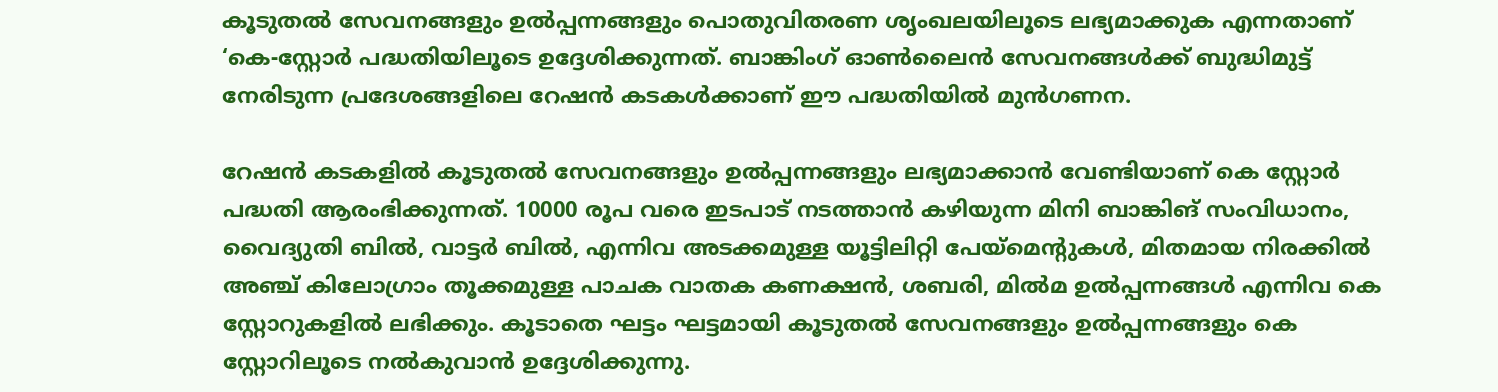കൂടുതൽ സേവനങ്ങളും ഉൽപ്പന്നങ്ങളും പൊതുവിതരണ ശൃംഖലയിലൂടെ ലഭ്യമാക്കുക എന്നതാണ് ‘കെ-സ്റ്റോർ പദ്ധതിയിലൂടെ ഉദ്ദേശിക്കുന്നത്. ബാങ്കിംഗ് ഓൺലൈൻ സേവനങ്ങൾക്ക് ബുദ്ധിമുട്ട് നേരിടുന്ന പ്രദേശങ്ങളിലെ റേഷൻ കടകൾക്കാണ് ഈ പദ്ധതിയിൽ മുൻഗണന.

റേഷൻ കടകളിൽ കൂടുതൽ സേവനങ്ങളും ഉൽപ്പന്നങ്ങളും ലഭ്യമാക്കാൻ വേണ്ടിയാണ് കെ സ്റ്റോർ പദ്ധതി ആരംഭിക്കുന്നത്. 10000 രൂപ വരെ ഇടപാട് നടത്താൻ കഴിയുന്ന മിനി ബാങ്കിങ് സംവിധാനം, വൈദ്യുതി ബിൽ, വാട്ടർ ബിൽ, എന്നിവ അടക്കമുള്ള യൂട്ടിലിറ്റി പേയ്‌മെന്റുകൾ, മിതമായ നിരക്കിൽ അഞ്ച് കിലോഗ്രാം തൂക്കമുള്ള പാചക വാതക കണക്ഷൻ, ശബരി, മിൽമ ഉൽപ്പന്നങ്ങൾ എന്നിവ കെ സ്റ്റോറുകളിൽ ലഭിക്കും. കൂടാതെ ഘട്ടം ഘട്ടമായി കൂടുതൽ സേവനങ്ങളും ഉൽപ്പന്നങ്ങളും കെ സ്റ്റോറിലൂടെ നൽകുവാൻ ഉദ്ദേശിക്കുന്നു.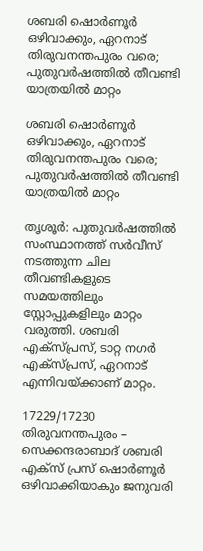ശബരി ഷൊര്‍ണൂര്‍ ഒഴിവാക്കും, ഏറനാട് തിരുവനന്തപുരം വരെ; പുതുവര്‍ഷത്തില്‍ തീവണ്ടി യാത്രയില്‍ മാറ്റം

ശബരി ഷൊര്‍ണൂര്‍ ഒഴിവാക്കും, ഏറനാട് തിരുവനന്തപുരം വരെ; പുതുവര്‍ഷത്തില്‍ തീവണ്ടി യാത്രയില്‍ മാറ്റം

തൃശൂര്‍: പുതുവര്‍ഷത്തില്‍ സംസ്ഥാനത്ത് സര്‍വീസ് നടത്തുന്ന ചില തീവണ്ടികളുടെ സമയത്തിലും സ്റ്റോപ്പുകളിലും മാറ്റം വരുത്തി. ശബരി എക്‌സ്പ്രസ്, ടാറ്റ നഗര്‍ എക്‌സ്പ്രസ്, ഏറനാട് എന്നിവയ്ക്കാണ് മാറ്റം.

17229/17230 തിരുവനന്തപുരം – സെക്കന്ദരാബാദ് ശബരി എക്‌സ് പ്രസ് ഷൊര്‍ണൂര്‍ ഒഴിവാക്കിയാകും ജനുവരി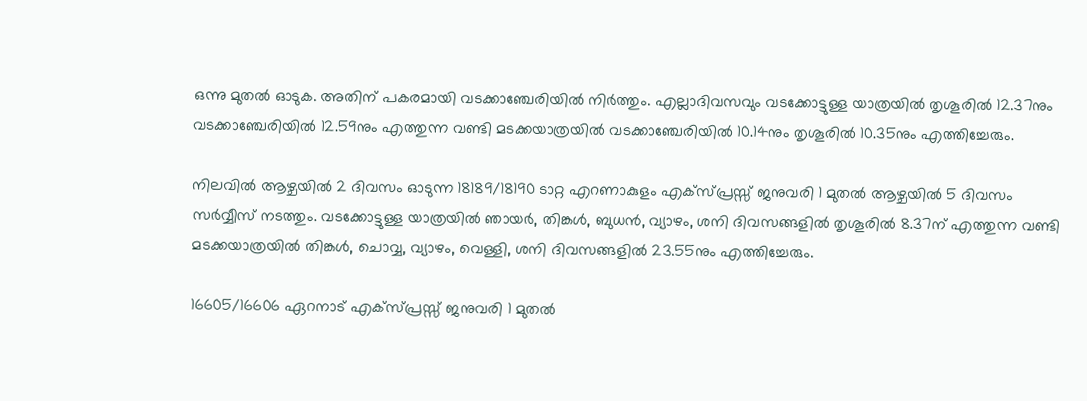ഒന്നു മുതല്‍ ഓടുക. അതിന് പകരമായി വടക്കാഞ്ചേരിയില്‍ നിര്‍ത്തും. എല്ലാദിവസവും വടക്കോട്ടുള്ള യാത്രയില്‍ തൃശൂരില്‍ 12.37നും വടക്കാഞ്ചേരിയില്‍ 12.59നും എത്തുന്ന വണ്ടി മടക്കയാത്രയില്‍ വടക്കാഞ്ചേരിയില്‍ 10.14നും തൃശൂരില്‍ 10.35നും എത്തിച്ചേരും.

നിലവില്‍ ആഴ്ചയില്‍ 2 ദിവസം ഓടുന്ന 18189/18190 ടാറ്റ എറണാകുളം എക്‌സ്പ്രസ്സ് ജനുവരി 1 മുതല്‍ ആഴ്ചയില്‍ 5 ദിവസം സര്‍വ്വീസ് നടത്തും. വടക്കോട്ടുള്ള യാത്രയില്‍ ഞായര്‍, തിങ്കള്‍, ബുധന്‍, വ്യാഴം, ശനി ദിവസങ്ങളില്‍ തൃശൂരില്‍ 8.37ന് എത്തുന്ന വണ്ടി മടക്കയാത്രയില്‍ തിങ്കള്‍, ചൊവ്വ, വ്യാഴം, വെള്ളി, ശനി ദിവസങ്ങളില്‍ 23.55നും എത്തിച്ചേരും.

16605/16606 ഏറനാട് എക്‌സ്പ്രസ്സ് ജനുവരി 1 മുതല്‍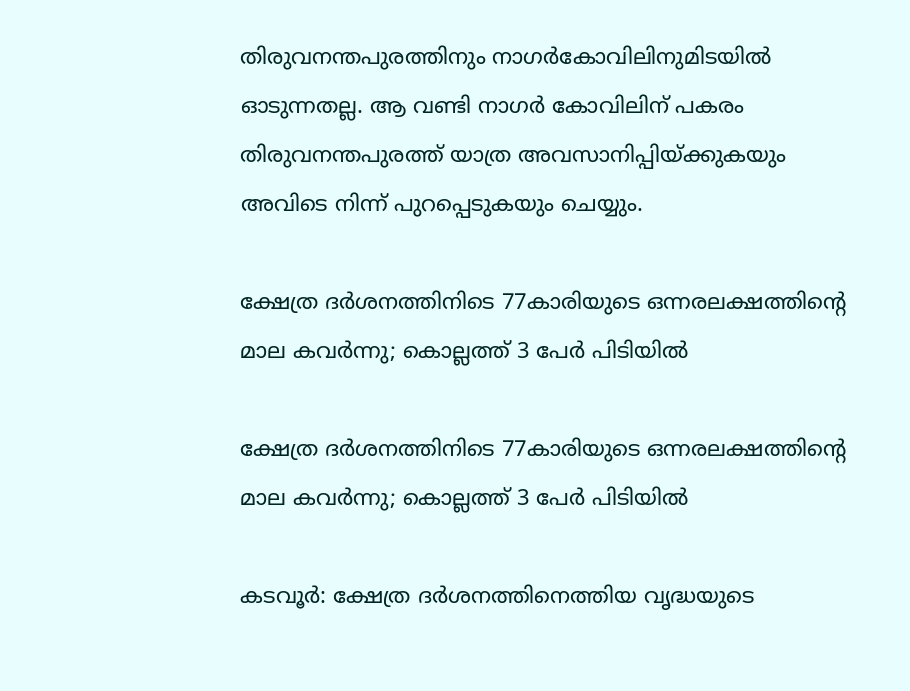തിരുവനന്തപുരത്തിനും നാഗര്‍കോവിലിനുമിടയില്‍ ഓടുന്നതല്ല. ആ വണ്ടി നാഗര്‍ കോവിലിന് പകരം തിരുവനന്തപുരത്ത് യാത്ര അവസാനിപ്പിയ്ക്കുകയും അവിടെ നിന്ന് പുറപ്പെടുകയും ചെയ്യും.

ക്ഷേത്ര ദർശനത്തിനിടെ 77കാരിയുടെ ഒന്നരലക്ഷത്തിന്റെ മാല കവർന്നു; കൊല്ലത്ത് 3 പേർ പിടിയിൽ

ക്ഷേത്ര ദർശനത്തിനിടെ 77കാരിയുടെ ഒന്നരലക്ഷത്തിന്റെ മാല കവർന്നു; കൊല്ലത്ത് 3 പേർ പിടിയിൽ

കടവൂർ: ക്ഷേത്ര ദർശനത്തിനെത്തിയ വൃദ്ധയുടെ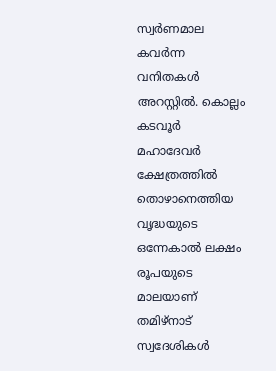സ്വർണമാല കവർന്ന വനിതകൾ അറസ്റ്റിൽ. കൊല്ലം കടവൂർ മഹാദേവർ ക്ഷേത്രത്തിൽ തൊഴാനെത്തിയ വൃദ്ധയുടെ ഒന്നേകാൽ ലക്ഷം രൂപയുടെ മാലയാണ് തമിഴ്നാട് സ്വദേശികൾ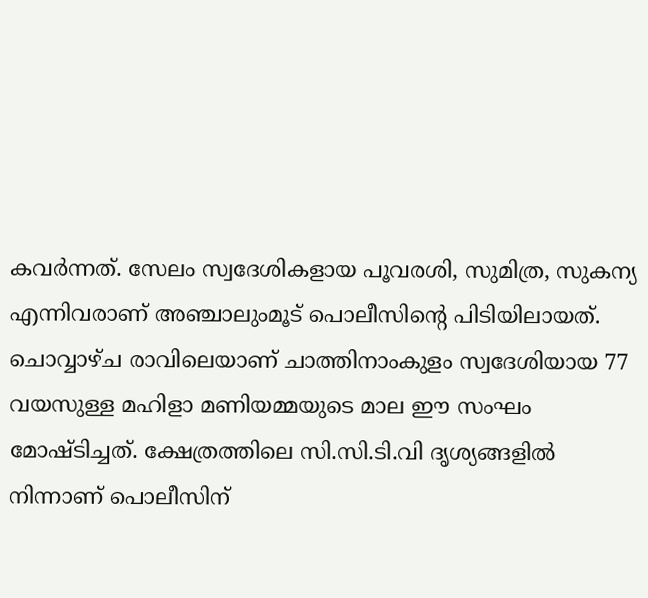കവർന്നത്. സേലം സ്വദേശികളായ പൂവരശി, സുമിത്ര, സുകന്യ എന്നിവരാണ് അഞ്ചാലുംമൂട് പൊലീസിന്റെ പിടിയിലായത്. ചൊവ്വാഴ്ച രാവിലെയാണ് ചാത്തിനാംകുളം സ്വദേശിയായ 77 വയസുള്ള മഹിളാ മണിയമ്മയുടെ മാല ഈ സംഘം മോഷ്ടിച്ചത്. ക്ഷേത്രത്തിലെ സി.സി.ടി.വി ദൃശ്യങ്ങളിൽ നിന്നാണ് പൊലീസിന്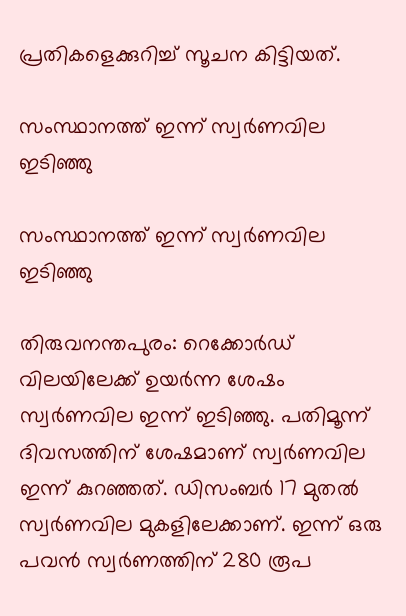പ്രതികളെക്കുറിച്ച് സൂചന കിട്ടിയത്.

സംസ്ഥാനത്ത് ഇന്ന് സ്വർണവില ഇടിഞ്ഞു

സംസ്ഥാനത്ത് ഇന്ന് സ്വർണവില ഇടിഞ്ഞു

തിരുവനന്തപുരം: റെക്കോർഡ് വിലയിലേക്ക് ഉയർന്ന ശേഷം സ്വർണവില ഇന്ന് ഇടിഞ്ഞു. പതിമൂന്ന് ദിവസത്തിന് ശേഷമാണ് സ്വർണവില ഇന്ന് കുറഞ്ഞത്. ഡിസംബർ 17 മുതൽ സ്വർണവില മുകളിലേക്കാണ്. ഇന്ന് ഒരു പവൻ സ്വർണത്തിന് 280 രൂപ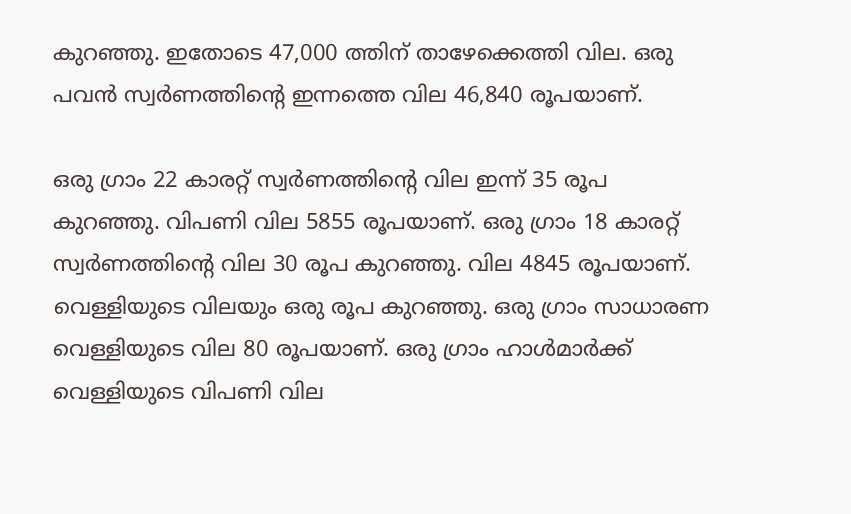കുറഞ്ഞു. ഇതോടെ 47,000 ത്തിന് താഴേക്കെത്തി വില. ഒരു പവൻ സ്വർണത്തിന്റെ ഇന്നത്തെ വില 46,840 രൂപയാണ്.

ഒരു ഗ്രാം 22 കാരറ്റ് സ്വർണത്തിന്റെ വില ഇന്ന് 35 രൂപ കുറഞ്ഞു. വിപണി വില 5855 രൂപയാണ്. ഒരു ഗ്രാം 18 കാരറ്റ് സ്വർണത്തിന്റെ വില 30 രൂപ കുറഞ്ഞു. വില 4845 രൂപയാണ്. വെള്ളിയുടെ വിലയും ഒരു രൂപ കുറഞ്ഞു. ഒരു ഗ്രാം സാധാരണ വെള്ളിയുടെ വില 80 രൂപയാണ്. ഒരു ഗ്രാം ഹാൾമാർക്ക് വെള്ളിയുടെ വിപണി വില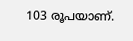103 രൂപയാണ്.